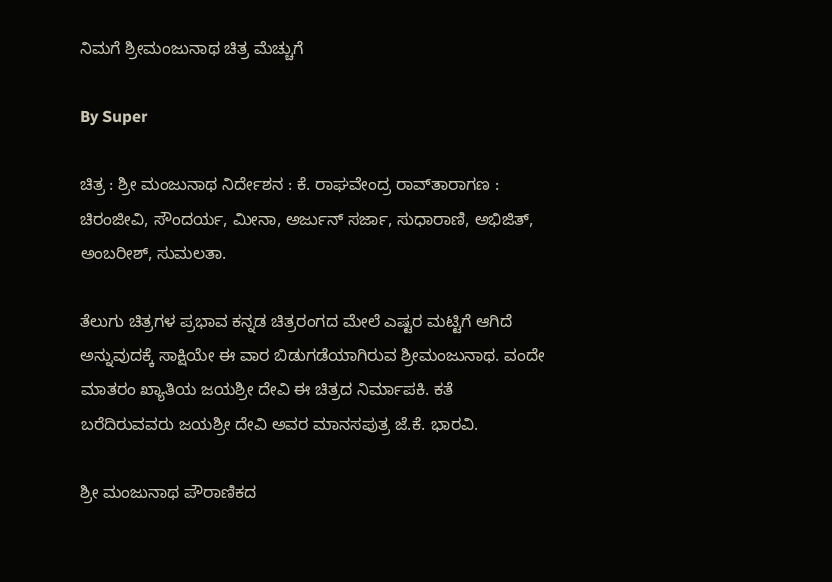ನಿಮಗೆ ಶ್ರೀಮಂಜುನಾಥ ಚಿತ್ರ ಮೆಚ್ಚುಗೆ

By Super

ಚಿತ್ರ : ಶ್ರೀ ಮಂಜುನಾಥ ನಿರ್ದೇಶನ : ಕೆ. ರಾಘವೇಂದ್ರ ರಾವ್‌ತಾರಾಗಣ : ಚಿರಂಜೀವಿ, ಸೌಂದರ್ಯ, ಮೀನಾ, ಅರ್ಜುನ್‌ ಸರ್ಜಾ, ಸುಧಾರಾಣಿ, ಅಭಿಜಿತ್‌, ಅಂಬರೀಶ್‌, ಸುಮಲತಾ.

ತೆಲುಗು ಚಿತ್ರಗಳ ಪ್ರಭಾವ ಕನ್ನಡ ಚಿತ್ರರಂಗದ ಮೇಲೆ ಎಷ್ಟರ ಮಟ್ಟಿಗೆ ಆಗಿದೆ ಅನ್ನುವುದಕ್ಕೆ ಸಾಕ್ಷಿಯೇ ಈ ವಾರ ಬಿಡುಗಡೆಯಾಗಿರುವ ಶ್ರೀಮಂಜುನಾಥ. ವಂದೇ ಮಾತರಂ ಖ್ಯಾತಿಯ ಜಯಶ್ರೀ ದೇವಿ ಈ ಚಿತ್ರದ ನಿರ್ಮಾಪಕಿ. ಕತೆ ಬರೆದಿರುವವರು ಜಯಶ್ರೀ ದೇವಿ ಅವರ ಮಾನಸಪುತ್ರ ಜೆ.ಕೆ. ಭಾರವಿ.

ಶ್ರೀ ಮಂಜುನಾಥ ಪೌರಾಣಿಕದ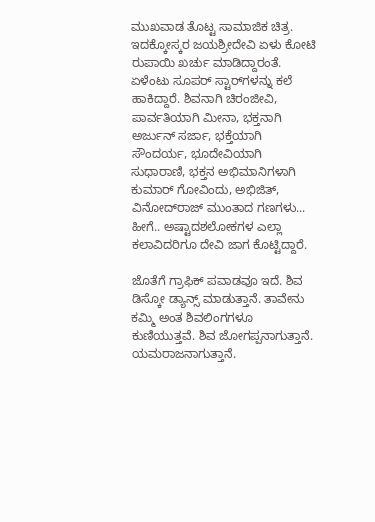ಮುಖವಾಡ ತೊಟ್ಟ ಸಾಮಾಜಿಕ ಚಿತ್ರ. ಇದಕ್ಕೋಸ್ಕರ ಜಯಶ್ರೀದೇವಿ ಏಳು ಕೋಟಿ ರುಪಾಯಿ ಖರ್ಚು ಮಾಡಿದ್ದಾರಂತೆ. ಏಳೆಂಟು ಸೂಪರ್‌ ಸ್ಟಾರ್‌ಗಳನ್ನು ಕಲೆ ಹಾಕಿದ್ದಾರೆ. ಶಿವನಾಗಿ ಚಿರಂಜೀವಿ, ಪಾರ್ವತಿಯಾಗಿ ಮೀನಾ, ಭಕ್ತನಾಗಿ ಅರ್ಜುನ್‌ ಸರ್ಜಾ, ಭಕ್ತೆಯಾಗಿ ಸೌಂದರ್ಯ, ಭೂದೇವಿಯಾಗಿ ಸುಧಾರಾಣಿ, ಭಕ್ತನ ಅಭಿಮಾನಿಗಳಾಗಿ ಕುಮಾರ್‌ ಗೋವಿಂದು, ಅಭಿಜಿತ್‌, ವಿನೋದ್‌ರಾಜ್‌ ಮುಂತಾದ ಗಣಗಳು... ಹೀಗೆ.. ಅಷ್ಟಾದಶಲೋಕಗಳ ಎಲ್ಲಾ ಕಲಾವಿದರಿಗೂ ದೇವಿ ಜಾಗ ಕೊಟ್ಟಿದ್ದಾರೆ.

ಜೊತೆಗೆ ಗ್ರಾಫಿಕ್‌ ಪವಾಡವೂ ಇದೆ. ಶಿವ ಡಿಸ್ಕೋ ಡ್ಯಾನ್ಸ್‌ ಮಾಡುತ್ತಾನೆ. ತಾವೇನು ಕಮ್ಮಿ ಅಂತ ಶಿವಲಿಂಗಗಳೂ ಕುಣಿಯುತ್ತವೆ. ಶಿವ ಜೋಗಪ್ಪನಾಗುತ್ತಾನೆ. ಯಮರಾಜನಾಗುತ್ತಾನೆ.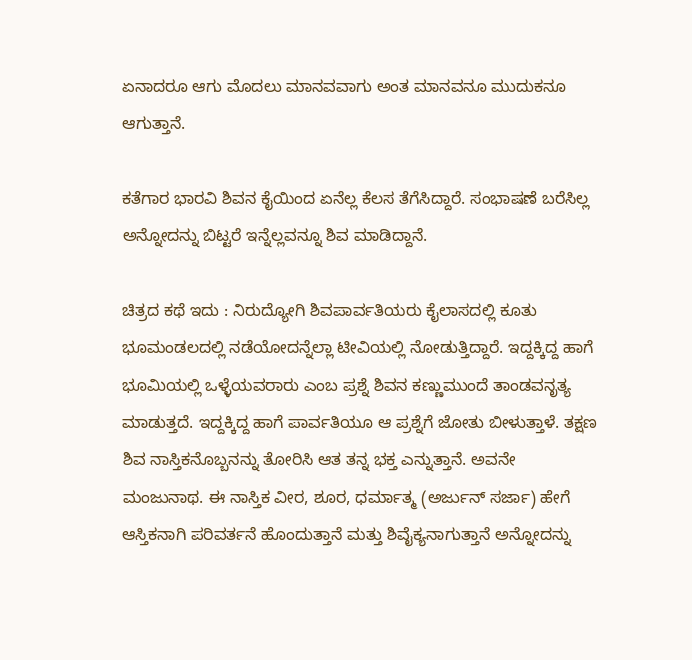ಏನಾದರೂ ಆಗು ಮೊದಲು ಮಾನವವಾಗು ಅಂತ ಮಾನವನೂ ಮುದುಕನೂ ಆಗುತ್ತಾನೆ.

ಕತೆಗಾರ ಭಾರವಿ ಶಿವನ ಕೈಯಿಂದ ಏನೆಲ್ಲ ಕೆಲಸ ತೆಗೆಸಿದ್ದಾರೆ. ಸಂಭಾಷಣೆ ಬರೆಸಿಲ್ಲ ಅನ್ನೋದನ್ನು ಬಿಟ್ಟರೆ ಇನ್ನೆಲ್ಲವನ್ನೂ ಶಿವ ಮಾಡಿದ್ದಾನೆ.

ಚಿತ್ರದ ಕಥೆ ಇದು : ನಿರುದ್ಯೋಗಿ ಶಿವಪಾರ್ವತಿಯರು ಕೈಲಾಸದಲ್ಲಿ ಕೂತು ಭೂಮಂಡಲದಲ್ಲಿ ನಡೆಯೋದನ್ನೆಲ್ಲಾ ಟೀವಿಯಲ್ಲಿ ನೋಡುತ್ತಿದ್ದಾರೆ. ಇದ್ದಕ್ಕಿದ್ದ ಹಾಗೆ ಭೂಮಿಯಲ್ಲಿ ಒಳ್ಳೆಯವರಾರು ಎಂಬ ಪ್ರಶ್ನೆ ಶಿವನ ಕಣ್ಣುಮುಂದೆ ತಾಂಡವನೃತ್ಯ ಮಾಡುತ್ತದೆ. ಇದ್ದಕ್ಕಿದ್ದ ಹಾಗೆ ಪಾರ್ವತಿಯೂ ಆ ಪ್ರಶ್ನೆಗೆ ಜೋತು ಬೀಳುತ್ತಾಳೆ. ತಕ್ಷಣ ಶಿವ ನಾಸ್ತಿಕನೊಬ್ಬನನ್ನು ತೋರಿಸಿ ಆತ ತನ್ನ ಭಕ್ತ ಎನ್ನುತ್ತಾನೆ. ಅವನೇ ಮಂಜುನಾಥ. ಈ ನಾಸ್ತಿಕ ವೀರ, ಶೂರ, ಧರ್ಮಾತ್ಮ (ಅರ್ಜುನ್‌ ಸರ್ಜಾ) ಹೇಗೆ ಆಸ್ತಿಕನಾಗಿ ಪರಿವರ್ತನೆ ಹೊಂದುತ್ತಾನೆ ಮತ್ತು ಶಿವೈಕ್ಯನಾಗುತ್ತಾನೆ ಅನ್ನೋದನ್ನು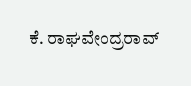ಕೆ. ರಾಘವೇಂದ್ರರಾವ್‌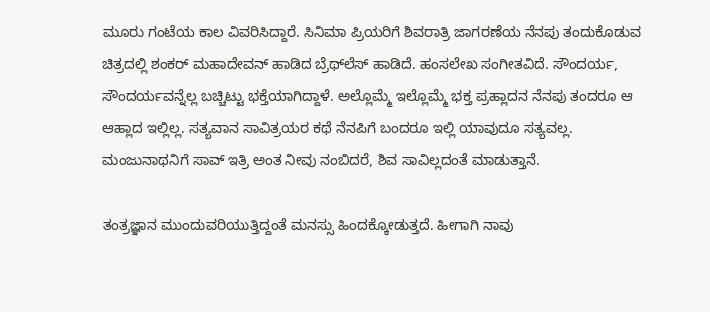ಮೂರು ಗಂಟೆಯ ಕಾಲ ವಿವರಿಸಿದ್ದಾರೆ. ಸಿನಿಮಾ ಪ್ರಿಯರಿಗೆ ಶಿವರಾತ್ರಿ ಜಾಗರಣೆಯ ನೆನಪು ತಂದುಕೊಡುವ ಚಿತ್ರದಲ್ಲಿ ಶಂಕರ್‌ ಮಹಾದೇವನ್‌ ಹಾಡಿದ ಬ್ರೆಥ್‌ಲೆಸ್‌ ಹಾಡಿದೆ. ಹಂಸಲೇಖ ಸಂಗೀತವಿದೆ. ಸೌಂದರ್ಯ, ಸೌಂದರ್ಯವನ್ನೆಲ್ಲ ಬಚ್ಚಿಟ್ಟು ಭಕ್ತೆಯಾಗಿದ್ದಾಳೆ. ಅಲ್ಲೊಮ್ಮೆ ಇಲ್ಲೊಮ್ಮೆ ಭಕ್ತ ಪ್ರಹ್ಲಾದನ ನೆನಪು ತಂದರೂ ಆ ಆಹ್ಲಾದ ಇಲ್ಲಿಲ್ಲ. ಸತ್ಯವಾನ ಸಾವಿತ್ರಯರ ಕಥೆ ನೆನಪಿಗೆ ಬಂದರೂ ಇಲ್ಲಿ ಯಾವುದೂ ಸತ್ಯವಲ್ಲ. ಮಂಜುನಾಥನಿಗೆ ಸಾವ್‌ ಇತ್ರಿ ಅಂತ ನೀವು ನಂಬಿದರೆ, ಶಿವ ಸಾವಿಲ್ಲದಂತೆ ಮಾಡುತ್ತಾನೆ.

ತಂತ್ರಜ್ಞಾನ ಮುಂದುವರಿಯುತ್ತಿದ್ದಂತೆ ಮನಸ್ಸು ಹಿಂದಕ್ಕೋಡುತ್ತದೆ. ಹೀಗಾಗಿ ನಾವು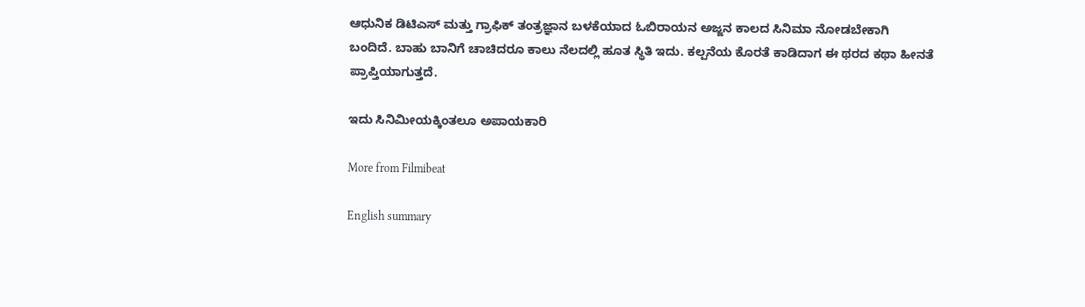ಆಧುನಿಕ ಡಿಟಿಎಸ್‌ ಮತ್ತು ಗ್ರಾಫಿಕ್‌ ತಂತ್ರಜ್ಞಾನ ಬಳಕೆಯಾದ ಓಬಿರಾಯನ ಅಜ್ಜನ ಕಾಲದ ಸಿನಿಮಾ ನೋಡಬೇಕಾಗಿ ಬಂದಿದೆ. ಬಾಹು ಬಾನಿಗೆ ಚಾಚಿದರೂ ಕಾಲು ನೆಲದಲ್ಲಿ ಹೂತ ಸ್ಥಿತಿ ಇದು. ಕಲ್ಪನೆಯ ಕೊರತೆ ಕಾಡಿದಾಗ ಈ ಥರದ ಕಥಾ ಹೀನತೆ ಪ್ರಾಪ್ತಿಯಾಗುತ್ತದೆ.

ಇದು ಸಿನಿಮೀಯಕ್ಕಿಂತಲೂ ಅಪಾಯಕಾರಿ

More from Filmibeat

English summary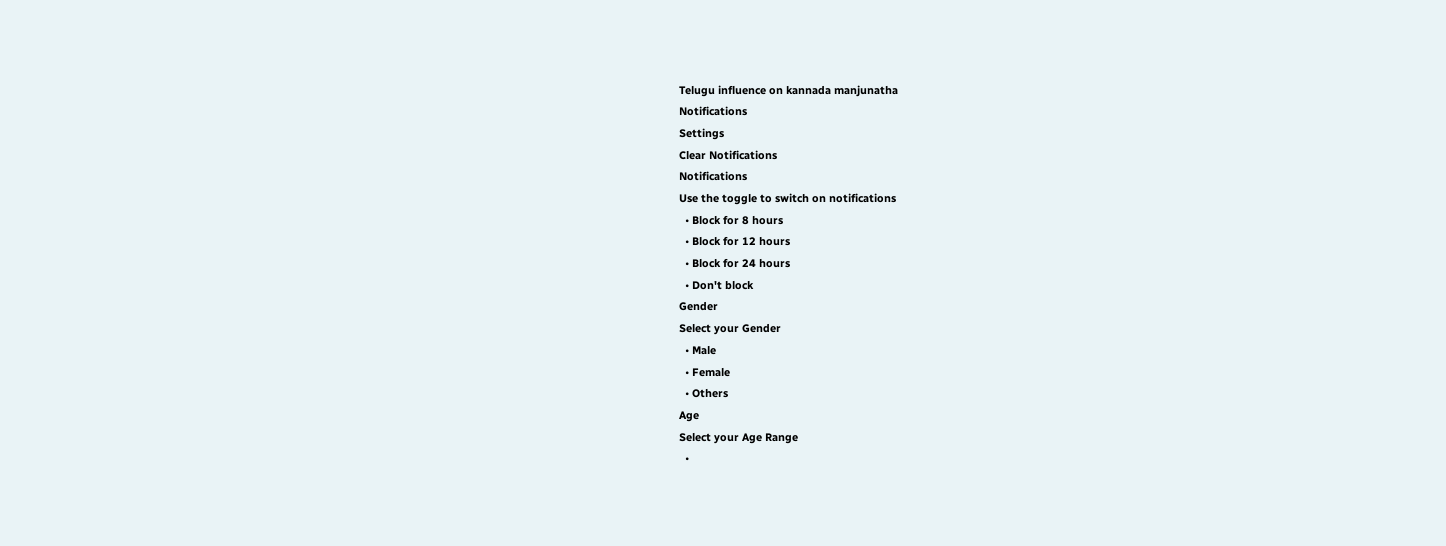Telugu influence on kannada manjunatha
Notifications
Settings
Clear Notifications
Notifications
Use the toggle to switch on notifications
  • Block for 8 hours
  • Block for 12 hours
  • Block for 24 hours
  • Don't block
Gender
Select your Gender
  • Male
  • Female
  • Others
Age
Select your Age Range
  •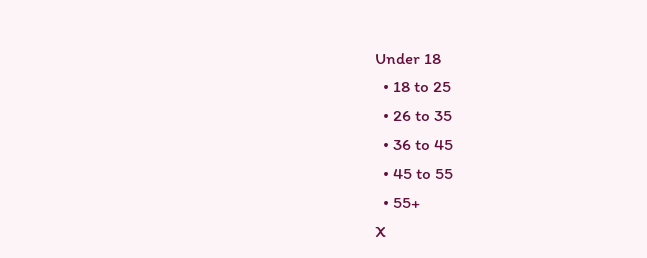Under 18
  • 18 to 25
  • 26 to 35
  • 36 to 45
  • 45 to 55
  • 55+
X